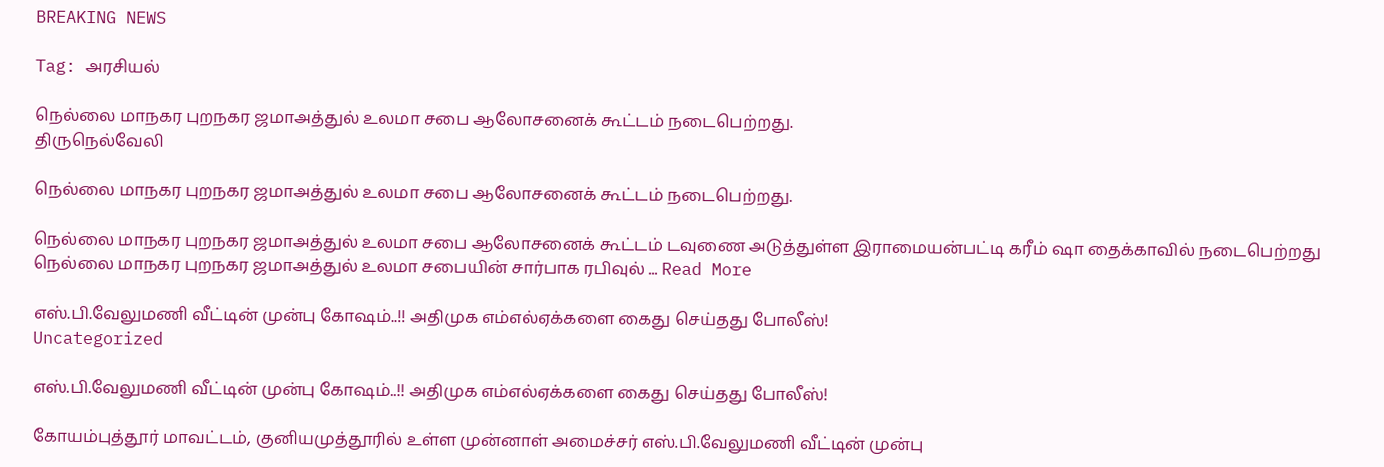BREAKING NEWS

Tag: அரசியல்

நெல்லை மாநகர புறநகர ஜமாஅத்துல் உலமா சபை ஆலோசனைக் கூட்டம் நடைபெற்றது.
திருநெல்வேலி

நெல்லை மாநகர புறநகர ஜமாஅத்துல் உலமா சபை ஆலோசனைக் கூட்டம் நடைபெற்றது.

நெல்லை மாநகர புறநகர ஜமாஅத்துல் உலமா சபை ஆலோசனைக் கூட்டம் டவுணை அடுத்துள்ள இராமையன்பட்டி கரீம் ஷா தைக்காவில் நடைபெற்றது     நெல்லை மாநகர புறநகர ஜமாஅத்துல் உலமா சபையின் சார்பாக ரபிவுல் ... Read More

எஸ்.பி.வேலுமணி வீட்டின் முன்பு கோஷம்..!! அதிமுக எம்எல்ஏக்களை கைது செய்தது போலீஸ்!
Uncategorized

எஸ்.பி.வேலுமணி வீட்டின் முன்பு கோஷம்..!! அதிமுக எம்எல்ஏக்களை கைது செய்தது போலீஸ்!

கோயம்புத்தூர் மாவட்டம், குனியமுத்தூரில் உள்ள முன்னாள் அமைச்சர் எஸ்.பி.வேலுமணி வீட்டின் முன்பு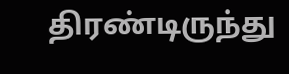திரண்டிருந்து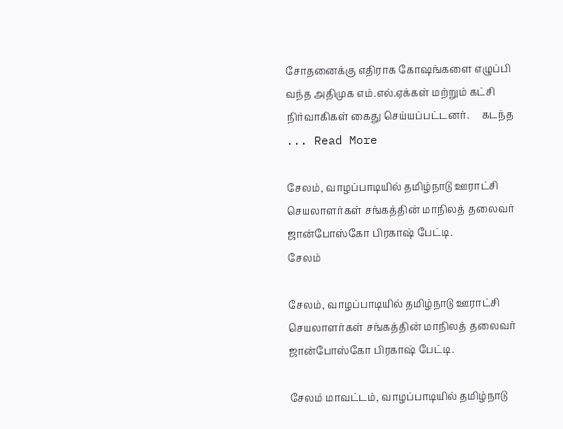சோதனைக்கு எதிராக கோஷங்களை எழுப்பி வந்த அதிமுக எம்.எல்.ஏக்கள் மற்றும் கட்சி நிர்வாகிகள் கைது செய்யப்பட்டனர்.     கடந்த ... Read More

சேலம், வாழப்பாடியில் தமிழ்நாடு ஊராட்சி செயலாளர்கள் சங்கத்தின் மாநிலத் தலைவர் ஜான்போஸ்கோ பிரகாஷ் பேட்டி.
சேலம்

சேலம், வாழப்பாடியில் தமிழ்நாடு ஊராட்சி செயலாளர்கள் சங்கத்தின் மாநிலத் தலைவர் ஜான்போஸ்கோ பிரகாஷ் பேட்டி.

சேலம் மாவட்டம், வாழப்பாடியில் தமிழ்நாடு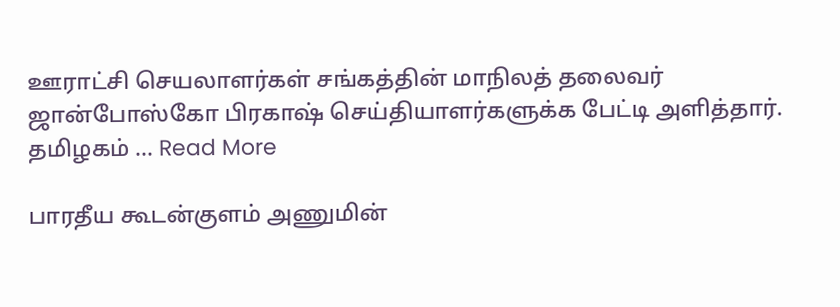ஊராட்சி செயலாளர்கள் சங்கத்தின் மாநிலத் தலைவர் ஜான்போஸ்கோ பிரகாஷ் செய்தியாளர்களுக்க பேட்டி அளித்தார்.                      தமிழகம் ... Read More

பாரதீய கூடன்குளம் அணுமின்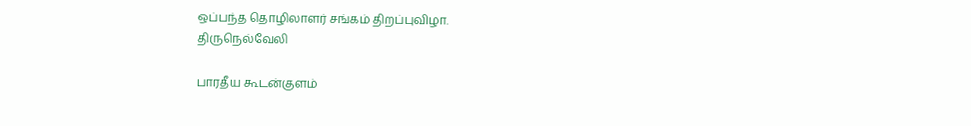ஒப்பந்த தொழிலாளர் சங்கம் திறப்புவிழா.
திருநெல்வேலி

பாரதீய கூடன்குளம்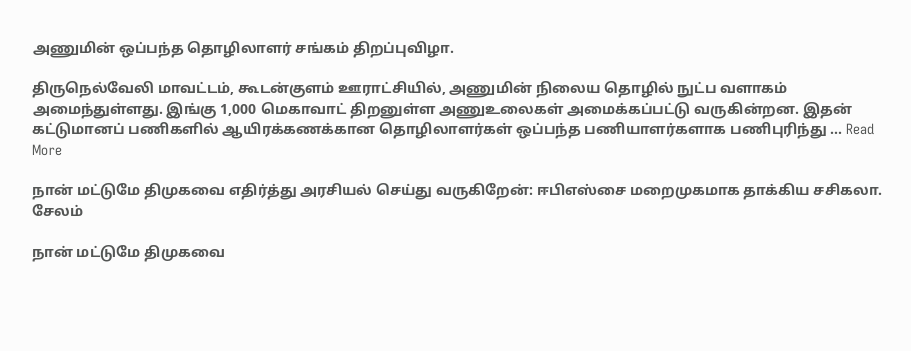அணுமின் ஒப்பந்த தொழிலாளர் சங்கம் திறப்புவிழா.

திருநெல்வேலி மாவட்டம், கூடன்குளம் ஊராட்சியில், அணுமின் நிலைய தொழில் நுட்ப வளாகம் அமைந்துள்ளது. இங்கு 1,000 மெகாவாட் திறனுள்ள அணுஉலைகள் அமைக்கப்பட்டு வருகின்றன. இதன் கட்டுமானப் பணிகளில் ஆயிரக்கணக்கான தொழிலாளர்கள் ஒப்பந்த பணியாளர்களாக பணிபுரிந்து ... Read More

நான் மட்டுமே திமுகவை எதிர்த்து அரசியல் செய்து வருகிறேன்: ஈபிஎஸ்சை மறைமுகமாக தாக்கிய சசிகலா.
சேலம்

நான் மட்டுமே திமுகவை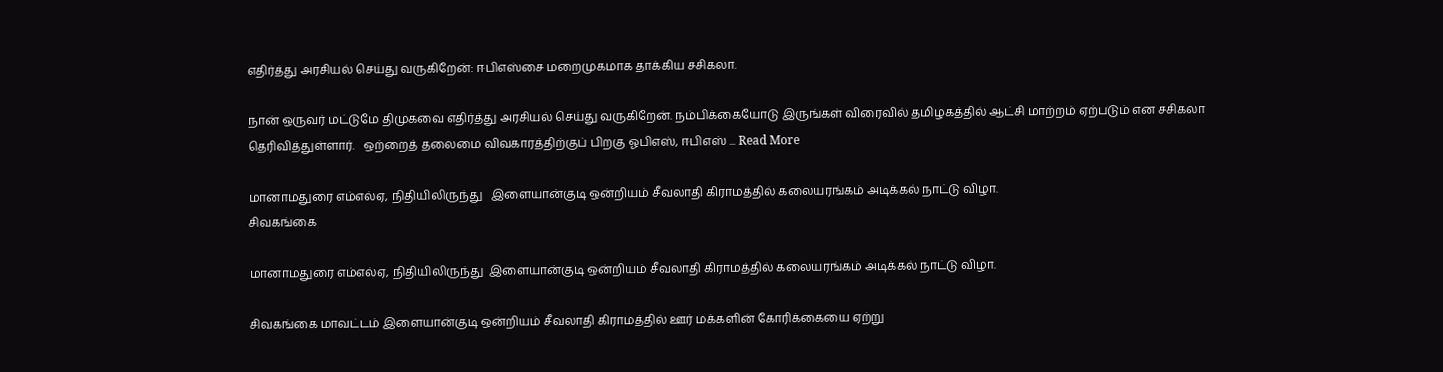எதிர்த்து அரசியல் செய்து வருகிறேன்: ஈபிஎஸ்சை மறைமுகமாக தாக்கிய சசிகலா.

நான் ஒருவர் மட்டுமே திமுகவை எதிர்த்து அரசியல் செய்து வருகிறேன். நம்பிக்கையோடு இருங்கள் விரைவில் தமிழகத்தில் ஆட்சி மாற்றம் ஏற்படும் என சசிகலா தெரிவித்துள்ளார்.   ஒற்றைத் தலைமை விவகாரத்திற்குப் பிறகு ஓபிஎஸ், ஈபிஎஸ் ... Read More

மானாமதுரை எம்எல்ஏ, நிதியிலிருந்து   இளையான்குடி ஒன்றியம் சீவலாதி கிராமத்தில் கலையரங்கம் அடிக்கல் நாட்டு விழா.
சிவகங்கை

மானாமதுரை எம்எல்ஏ, நிதியிலிருந்து  இளையான்குடி ஒன்றியம் சீவலாதி கிராமத்தில் கலையரங்கம் அடிக்கல் நாட்டு விழா.

சிவகங்கை மாவட்டம் இளையான்குடி ஒன்றியம் சீவலாதி கிராமத்தில் ஊர் மக்களின் கோரிக்கையை ஏற்று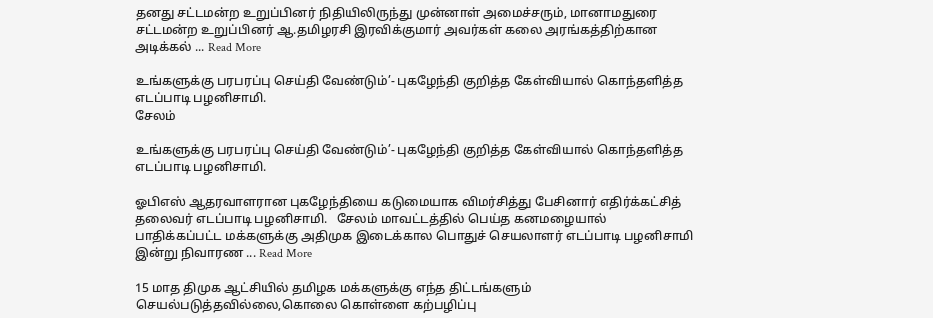தனது சட்டமன்ற உறுப்பினர் நிதியிலிருந்து முன்னாள் அமைச்சரும், மானாமதுரை சட்டமன்ற உறுப்பினர் ஆ.தமிழரசி இரவிக்குமார் அவர்கள் கலை அரங்கத்திற்கான அடிக்கல் ... Read More

உங்களுக்கு பரபரப்பு செய்தி வேண்டும்’- புகழேந்தி குறித்த கேள்வியால் கொந்தளித்த எடப்பாடி பழனிசாமி.
சேலம்

உங்களுக்கு பரபரப்பு செய்தி வேண்டும்’- புகழேந்தி குறித்த கேள்வியால் கொந்தளித்த எடப்பாடி பழனிசாமி.

ஓபிஎஸ் ஆதரவாளரான புகழேந்தியை கடுமையாக விமர்சித்து பேசினார் எதிர்க்கட்சித் தலைவர் எடப்பாடி பழனிசாமி.   சேலம் மாவட்டத்தில் பெய்த கனமழையால் பாதிக்கப்பட்ட மக்களுக்கு அதிமுக இடைக்கால பொதுச் செயலாளர் எடப்பாடி பழனிசாமி இன்று நிவாரண ... Read More

15 மாத திமுக ஆட்சியில் தமிழக மக்களுக்கு எந்த திட்டங்களும் செயல்படுத்தவில்லை,கொலை கொள்ளை கற்பழிப்பு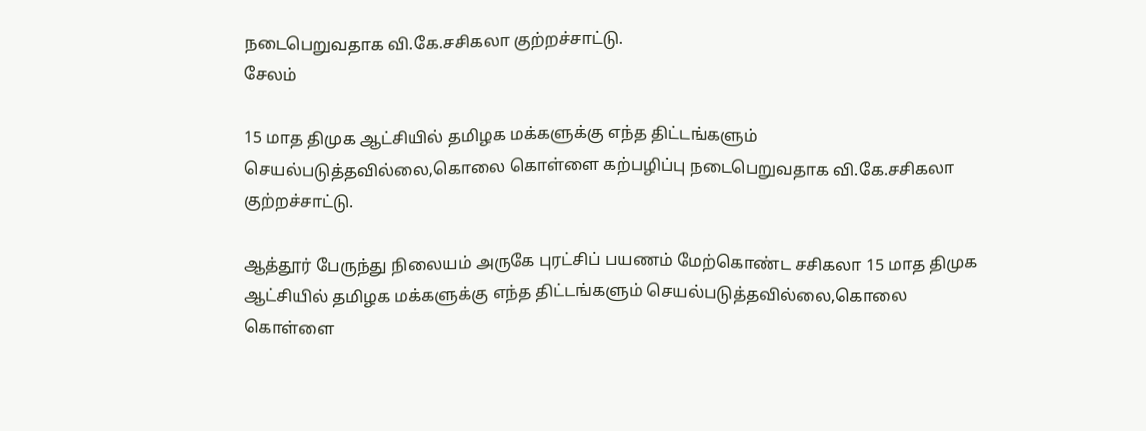நடைபெறுவதாக வி.கே.சசிகலா குற்றச்சாட்டு.
சேலம்

15 மாத திமுக ஆட்சியில் தமிழக மக்களுக்கு எந்த திட்டங்களும் செயல்படுத்தவில்லை,கொலை கொள்ளை கற்பழிப்பு நடைபெறுவதாக வி.கே.சசிகலா குற்றச்சாட்டு.

ஆத்தூர் பேருந்து நிலையம் அருகே புரட்சிப் பயணம் மேற்கொண்ட சசிகலா 15 மாத திமுக ஆட்சியில் தமிழக மக்களுக்கு எந்த திட்டங்களும் செயல்படுத்தவில்லை,கொலை கொள்ளை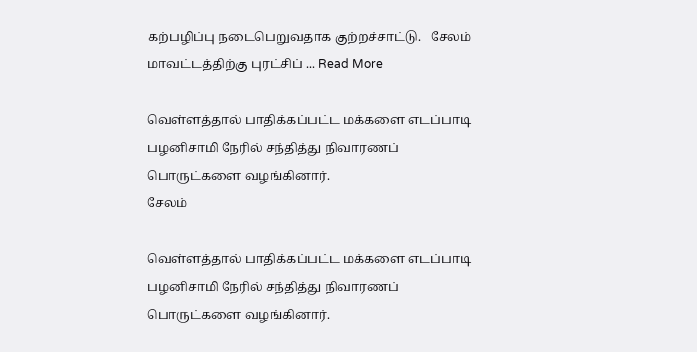கற்பழிப்பு நடைபெறுவதாக குற்றச்சாட்டு.   சேலம் மாவட்டத்திற்கு புரட்சிப் ... Read More

வெள்ளத்தால் பாதிக்கப்பட்ட மக்களை எடப்பாடி பழனிசாமி நேரில் சந்தித்து நிவாரணப் பொருட்களை வழங்கினார்.
சேலம்

வெள்ளத்தால் பாதிக்கப்பட்ட மக்களை எடப்பாடி பழனிசாமி நேரில் சந்தித்து நிவாரணப் பொருட்களை வழங்கினார்.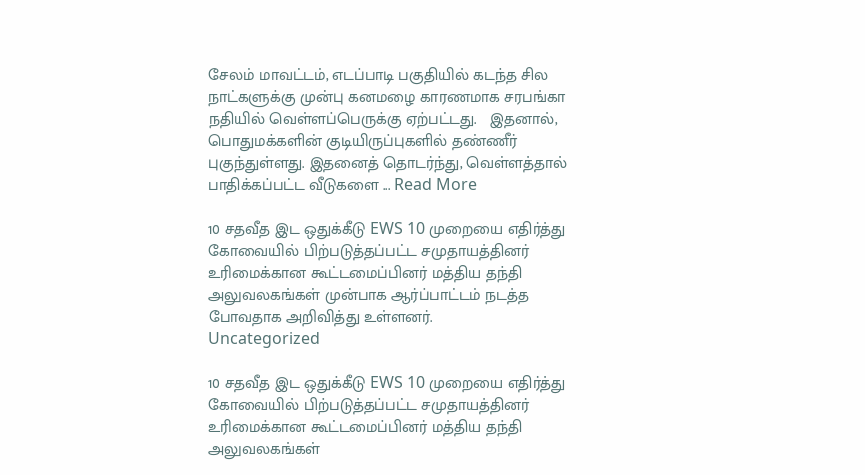சேலம் மாவட்டம், எடப்பாடி பகுதியில் கடந்த சில நாட்களுக்கு முன்பு கனமழை காரணமாக சரபங்கா நதியில் வெள்ளப்பெருக்கு ஏற்பட்டது.   இதனால், பொதுமக்களின் குடியிருப்புகளில் தண்ணீர் புகுந்துள்ளது. இதனைத் தொடர்ந்து, வெள்ளத்தால் பாதிக்கப்பட்ட வீடுகளை ... Read More

10 சதவீத இட ஒதுக்கீடு EWS 10 முறையை எதிர்த்து கோவையில் பிற்படுத்தப்பட்ட சமுதாயத்தினர் உரிமைக்கான கூட்டமைப்பினர் மத்திய தந்தி அலுவலகங்கள் முன்பாக ஆர்ப்பாட்டம் நடத்த போவதாக அறிவித்து உள்ளனர்.
Uncategorized

10 சதவீத இட ஒதுக்கீடு EWS 10 முறையை எதிர்த்து கோவையில் பிற்படுத்தப்பட்ட சமுதாயத்தினர் உரிமைக்கான கூட்டமைப்பினர் மத்திய தந்தி அலுவலகங்கள்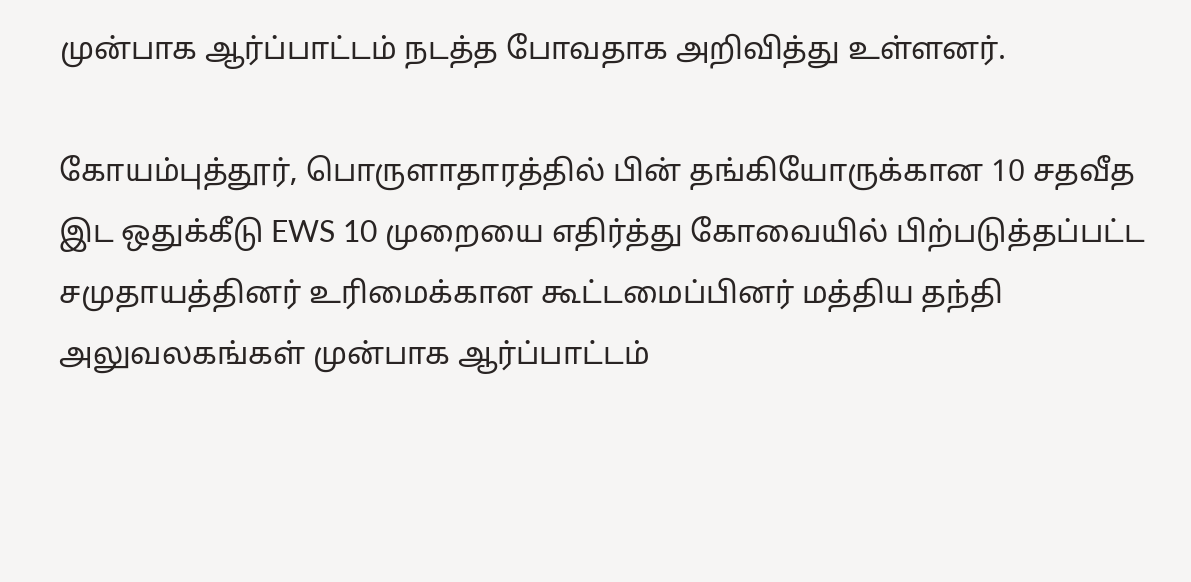முன்பாக ஆர்ப்பாட்டம் நடத்த போவதாக அறிவித்து உள்ளனர்.

கோயம்புத்தூர், பொருளாதாரத்தில் பின் தங்கியோருக்கான 10 சதவீத இட ஒதுக்கீடு EWS 10 முறையை எதிர்த்து கோவையில் பிற்படுத்தப்பட்ட சமுதாயத்தினர் உரிமைக்கான கூட்டமைப்பினர் மத்திய தந்தி அலுவலகங்கள் முன்பாக ஆர்ப்பாட்டம்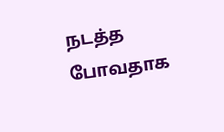நடத்த போவதாக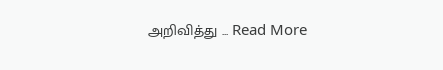அறிவித்து ... Read More